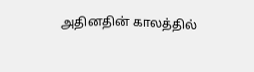அதினதின் காலத்தில்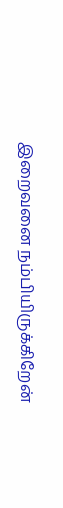இறைவனை நம்பியிருக்கிறேன்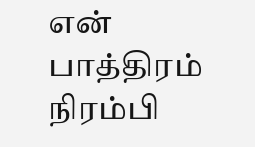என் பாத்திரம் நிரம்பி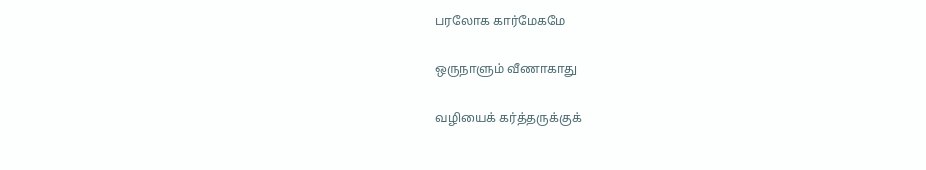பரலோக கார்மேகமே

ஒருநாளும் வீணாகாது

வழியைக் கர்த்தருக்குக்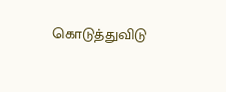கொடுத்துவிடு